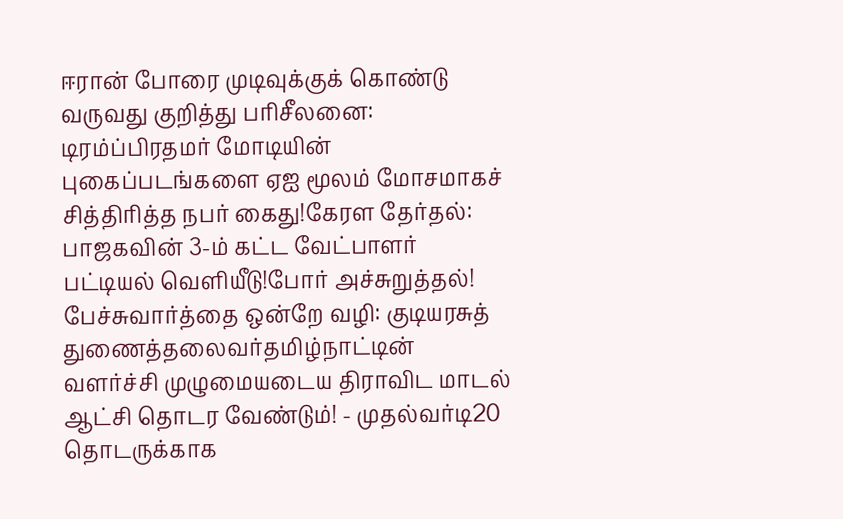ஈரான் போரை முடிவுக்குக் கொண்டு வருவது குறித்து பரிசீலனை: டிரம்ப்பிரதமர் மோடியின் புகைப்படங்களை ஏஐ மூலம் மோசமாகச் சித்திரித்த நபர் கைது!கேரள தேர்தல்: பாஜகவின் 3-ம் கட்ட வேட்பாளர் பட்டியல் வெளியீடு!போர் அச்சுறுத்தல்! பேச்சுவார்த்தை ஒன்றே வழி: குடியரசுத் துணைத்தலைவர்தமிழ்நாட்டின் வளர்ச்சி முழுமையடைய திராவிட மாடல் ஆட்சி தொடர வேண்டும்! - முதல்வர்டி20 தொடருக்காக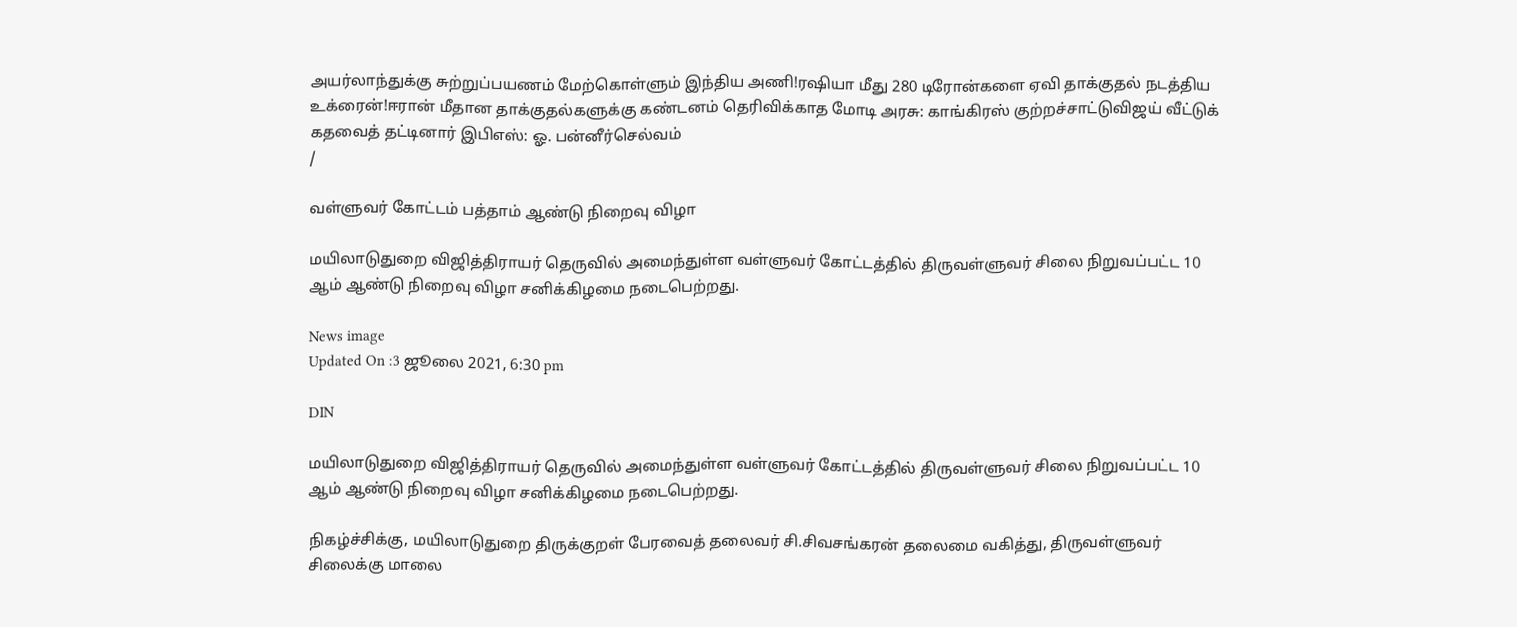அயர்லாந்துக்கு சுற்றுப்பயணம் மேற்கொள்ளும் இந்திய அணி!ரஷியா மீது 280 டிரோன்களை ஏவி தாக்குதல் நடத்திய உக்ரைன்!ஈரான் மீதான தாக்குதல்களுக்கு கண்டனம் தெரிவிக்காத மோடி அரசு: காங்கிரஸ் குற்றச்சாட்டுவிஜய் வீட்டுக் கதவைத் தட்டினார் இபிஎஸ்: ஓ. பன்னீர்செல்வம்
/

வள்ளுவர் கோட்டம் பத்தாம் ஆண்டு நிறைவு விழா

மயிலாடுதுறை விஜித்திராயர் தெருவில் அமைந்துள்ள வள்ளுவர் கோட்டத்தில் திருவள்ளுவர் சிலை நிறுவப்பட்ட 10 ஆம் ஆண்டு நிறைவு விழா சனிக்கிழமை நடைபெற்றது.

News image
Updated On :3 ஜூலை 2021, 6:30 pm

DIN

மயிலாடுதுறை விஜித்திராயர் தெருவில் அமைந்துள்ள வள்ளுவர் கோட்டத்தில் திருவள்ளுவர் சிலை நிறுவப்பட்ட 10 ஆம் ஆண்டு நிறைவு விழா சனிக்கிழமை நடைபெற்றது.

நிகழ்ச்சிக்கு, மயிலாடுதுறை திருக்குறள் பேரவைத் தலைவர் சி.சிவசங்கரன் தலைமை வகித்து, திருவள்ளுவர் சிலைக்கு மாலை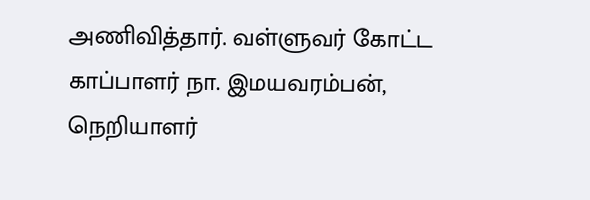அணிவித்தார். வள்ளுவர் கோட்ட காப்பாளர் நா. இமயவரம்பன், நெறியாளர்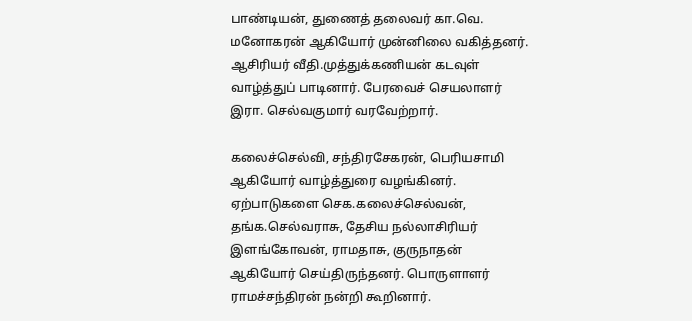பாண்டியன், துணைத் தலைவர் கா.வெ. மனோகரன் ஆகியோர் முன்னிலை வகித்தனர். ஆசிரியர் வீதி.முத்துக்கணியன் கடவுள் வாழ்த்துப் பாடினார். பேரவைச் செயலாளர் இரா. செல்வகுமார் வரவேற்றார்.

கலைச்செல்வி, சந்திரசேகரன், பெரியசாமி ஆகியோர் வாழ்த்துரை வழங்கினர். ஏற்பாடுகளை செக.கலைச்செல்வன், தங்க.செல்வராசு, தேசிய நல்லாசிரியர் இளங்கோவன், ராமதாசு, குருநாதன் ஆகியோர் செய்திருந்தனர். பொருளாளர் ராமச்சந்திரன் நன்றி கூறினார்.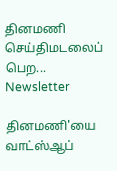தினமணி செய்திமடலைப் பெற... Newsletter

தினமணி'யை வாட்ஸ்ஆப்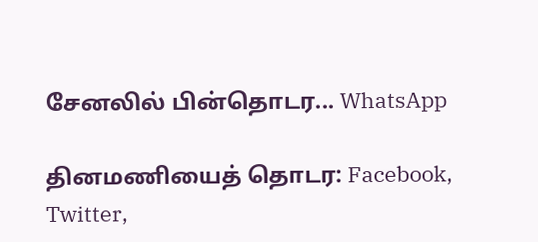சேனலில் பின்தொடர... WhatsApp

தினமணியைத் தொடர: Facebook, Twitter,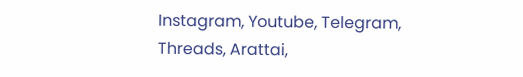Instagram, Youtube, Telegram, Threads, Arattai,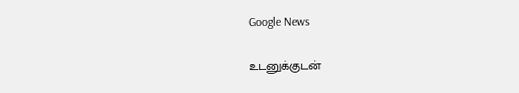Google News

உடனுக்குடன்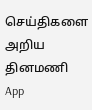செய்திகளை அறிய தினமணி App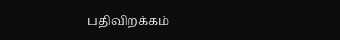பதிவிறக்கம்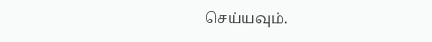செய்யவும்.